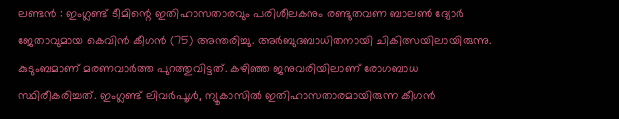ലണ്ടൻ : ഇംഗ്ലണ്ട് ടീമിന്റെ ഇതിഹാസതാരവും പരിശീലകനും രണ്ടുതവണ ബാലൺ ദ്യോർ ജേതാവുമായ കെവിൻ കീഗൻ (75) അന്തരിച്ചു. അർബുദബാധിതനായി ചികിത്സയിലായിരുന്നു. കുടുംബമാണ് മരണവാർത്ത പുറത്തുവിട്ടത്. കഴിഞ്ഞ ജനുവരിയിലാണ് രോഗബാധ സ്ഥിരീകരിച്ചത്. ഇംഗ്ലണ്ട് ലിവർപൂൾ, ന്യൂകാസിൽ ഇതിഹാസതാരമായിരുന്ന കീഗൻ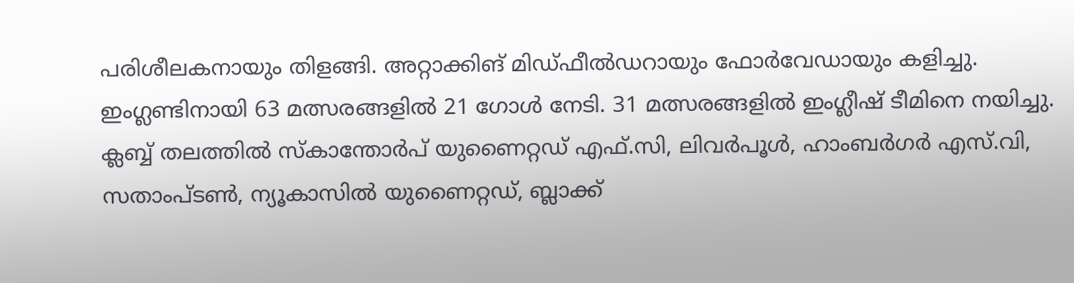പരിശീലകനായും തിളങ്ങി. അറ്റാക്കിങ് മിഡ്ഫീൽഡറായും ഫോർവേഡായും കളിച്ചു. ഇംഗ്ലണ്ടിനായി 63 മത്സരങ്ങളിൽ 21 ഗോൾ നേടി. 31 മത്സരങ്ങളിൽ ഇംഗ്ലീഷ് ടീമിനെ നയിച്ചു. ക്ലബ്ബ് തലത്തിൽ സ്കാന്തോർപ് യുണൈറ്റഡ് എഫ്.സി, ലിവർപൂൾ, ഹാംബർഗർ എസ്.വി, സതാംപ്ടൺ, ന്യൂകാസിൽ യുണൈറ്റഡ്, ബ്ലാക്ക്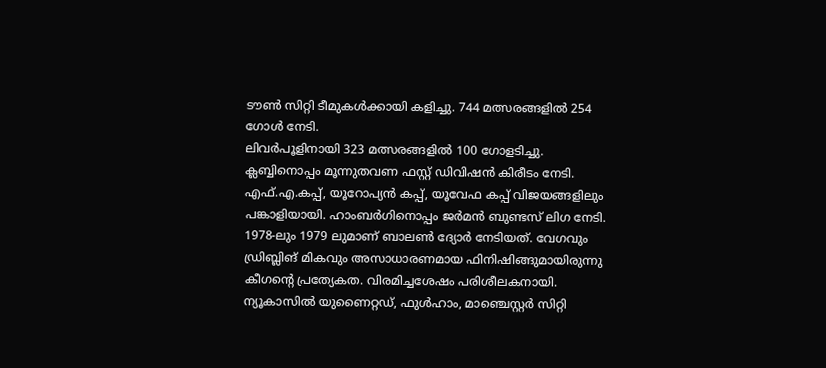ടൗൺ സിറ്റി ടീമുകൾക്കായി കളിച്ചു. 744 മത്സരങ്ങളിൽ 254 ഗോൾ നേടി.
ലിവർപൂളിനായി 323 മത്സരങ്ങളിൽ 100 ഗോളടിച്ചു. ക്ലബ്ബിനൊപ്പം മൂന്നുതവണ ഫസ്റ്റ് ഡിവിഷൻ കിരീടം നേടി. എഫ്.എ.കപ്പ്, യൂറോപ്യൻ കപ്പ്, യൂവേഫ കപ്പ് വിജയങ്ങളിലും പങ്കാളിയായി. ഹാംബർഗിനൊപ്പം ജർമൻ ബുണ്ടസ് ലിഗ നേടി. 1978-ലും 1979 ലുമാണ് ബാലൺ ദ്യോർ നേടിയത്. വേഗവും ഡ്രിബ്ലിങ് മികവും അസാധാരണമായ ഫിനിഷിങ്ങുമായിരുന്നു കീഗന്റെ പ്രത്യേകത. വിരമിച്ചശേഷം പരിശീലകനായി. ന്യൂകാസിൽ യുണൈറ്റഡ്, ഫുൾഹാം, മാഞ്ചെസ്റ്റർ സിറ്റി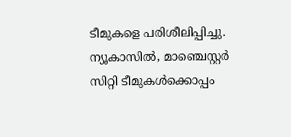ടീമുകളെ പരിശീലിപ്പിച്ചു. ന്യൂകാസിൽ, മാഞ്ചെസ്റ്റർ സിറ്റി ടീമുകൾക്കൊപ്പം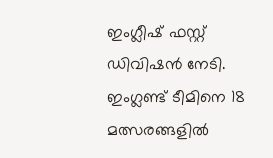ഇംഗ്ലീഷ് ഫസ്റ്റ് ഡിവിഷൻ നേടി. ഇംഗ്ലണ്ട് ടീമിനെ 18 മത്സരങ്ങളിൽ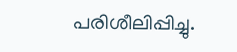പരിശീലിപ്പിച്ചു.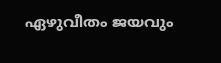ഏഴുവീതം ജയവും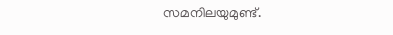സമനിലയുമുണ്ട്.